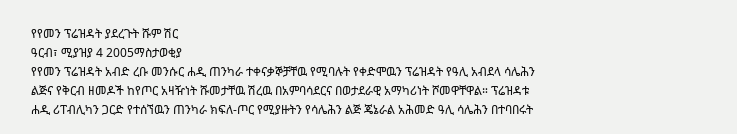የየመን ፕሬዝዳት ያደረጉት ሹም ሽር
ዓርብ፣ ሚያዝያ 4 2005ማስታወቂያ
የየመን ፕሬዝዳት አብድ ረቡ መንሱር ሐዲ ጠንካራ ተቀናቃኞቻቸዉ የሚባሉት የቀድሞዉን ፕሬዝዳት የዓሊ አብደላ ሳሌሕን ልጅና የቅርብ ዘመዶች ከየጦር አዛዥነት ሹመታቸዉ ሽረዉ በአምባሳደርና በወታደራዊ አማካሪነት ሾመዋቸዋል። ፕሬዝዳቱ ሐዲ ሪፐብሊካን ጋርድ የተሰኘዉን ጠንካራ ክፍለ-ጦር የሚያዙትን የሳሌሕን ልጅ ጄኔራል አሕመድ ዓሊ ሳሌሕን በተባበሩት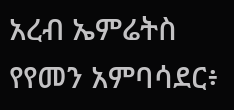አረብ ኤምሬትስ የየመን አምባሳደር፥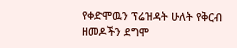የቀድሞዉን ፕሬዝዳት ሁለት የቅርብ ዘመዶችን ደግሞ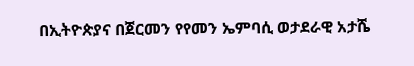በኢትዮጵያና በጀርመን የየመን ኤምባሲ ወታደራዊ አታሼ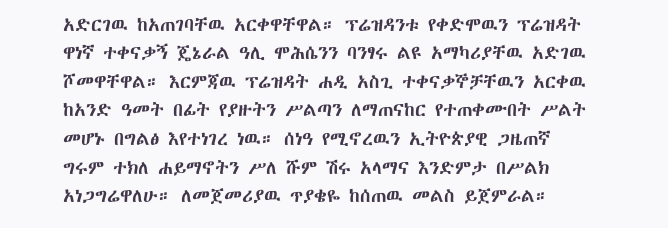አድርገዉ ከአጠገባቸዉ አርቀዋቸዋል። ፕሬዝዳንቱ የቀድሞዉን ፕሬዝዳት ዋነኛ ተቀናቃኝ ጄኔራል ዓሊ ሞሕሴንን ባንፃሩ ልዩ አማካሪያቸዉ አድገዉ ሾመዋቸዋል። እርምጃዉ ፕሬዝዳት ሐዲ አስጊ ተቀናቃኞቻቸዉን አርቀዉ ከአንድ ዓመት በፊት የያዙትን ሥልጣን ለማጠናከር የተጠቀሙበት ሥልት መሆኑ በግልፅ እየተነገረ ነዉ። ሰነዓ የሚኖረዉን ኢትዮጵያዊ ጋዜጠኛ ግሩም ተክለ ሐይማኖትን ሥለ ሹም ሽሩ አላማና እንድምታ በሥልክ አነጋግሬዋለሁ። ለመጀመሪያዉ ጥያቄዬ ከሰጠዉ መልስ ይጀምራል።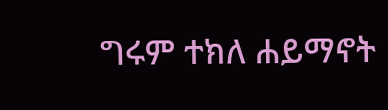ግሩም ተክለ ሐይማኖት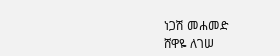ነጋሽ መሐመድ
ሸዋዬ ለገሠ